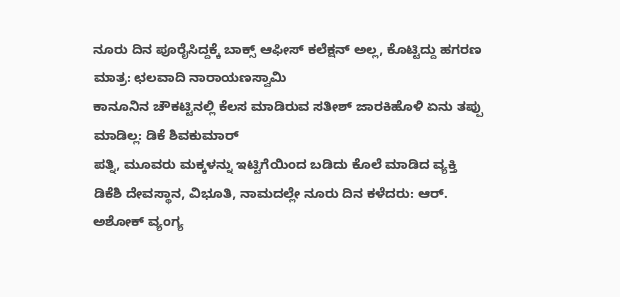ನೂರು ದಿನ ಪೂರೈಸಿದ್ದಕ್ಕೆ ಬಾಕ್ಸ್ ಆಫೀಸ್ ಕಲೆಕ್ಷನ್ ಅಲ್ಲ, ಕೊಟ್ಟಿದ್ದು ಹಗರಣ ಮಾತ್ರ: ಛಲವಾದಿ ನಾರಾಯಣಸ್ವಾಮಿ
ಕಾನೂನಿನ ಚೌಕಟ್ಟಿನಲ್ಲಿ ಕೆಲಸ ಮಾಡಿರುವ ಸತೀಶ್ ಜಾರಕಿಹೊಳಿ ಏನು ತಪ್ಪು ಮಾಡಿಲ್ಲ: ಡಿಕೆ ಶಿವಕುಮಾರ್
ಪತ್ನಿ, ಮೂವರು ಮಕ್ಕಳನ್ನು ಇಟ್ಟಿಗೆಯಿಂದ ಬಡಿದು ಕೊಲೆ ಮಾಡಿದ ವ್ಯಕ್ತಿ
ಡಿಕೆಶಿ ದೇವಸ್ಥಾನ, ವಿಭೂತಿ, ನಾಮದಲ್ಲೇ ನೂರು ದಿನ ಕಳೆದರು: ಆರ್. ಅಶೋಕ್ ವ್ಯಂಗ್ಯ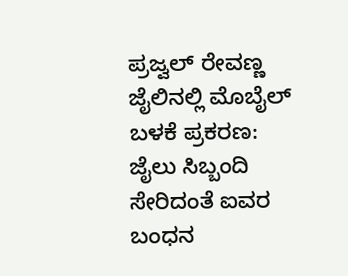ಪ್ರಜ್ವಲ್ ರೇವಣ್ಣ ಜೈಲಿನಲ್ಲಿ ಮೊಬೈಲ್ ಬಳಕೆ ಪ್ರಕರಣ: ಜೈಲು ಸಿಬ್ಬಂದಿ ಸೇರಿದಂತೆ ಐವರ ಬಂಧನ